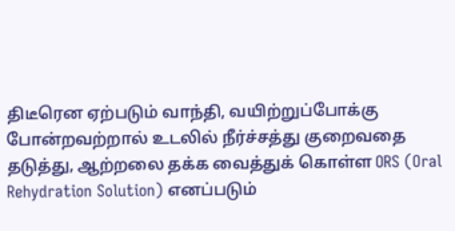திடீரென ஏற்படும் வாந்தி, வயிற்றுப்போக்கு போன்றவற்றால் உடலில் நீர்ச்சத்து குறைவதை தடுத்து, ஆற்றலை தக்க வைத்துக் கொள்ள ORS (Oral Rehydration Solution) எனப்படும்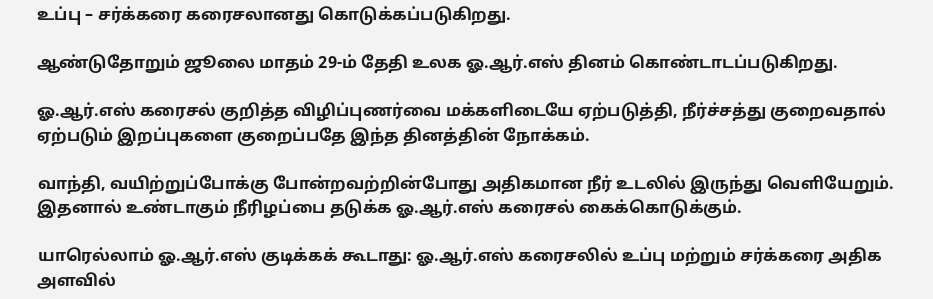உப்பு – சர்க்கரை கரைசலானது கொடுக்கப்படுகிறது.

ஆண்டுதோறும் ஜூலை மாதம் 29-ம் தேதி உலக ஓ.ஆர்.எஸ் தினம் கொண்டாடப்படுகிறது.

ஓ.ஆர்.எஸ் கரைசல் குறித்த விழிப்புணர்வை மக்களிடையே ஏற்படுத்தி, நீர்ச்சத்து குறைவதால் ஏற்படும் இறப்புகளை குறைப்பதே இந்த தினத்தின் நோக்கம்.

வாந்தி, வயிற்றுப்போக்கு போன்றவற்றின்போது அதிகமான நீர் உடலில் இருந்து வெளியேறும். இதனால் உண்டாகும் நீரிழப்பை தடுக்க ஓ.ஆர்.எஸ் கரைசல் கைக்கொடுக்கும்.

யாரெல்லாம் ஓ.ஆர்.எஸ் குடிக்கக் கூடாது: ஓ.ஆர்.எஸ் கரைசலில் உப்பு மற்றும் சர்க்கரை அதிக அளவில்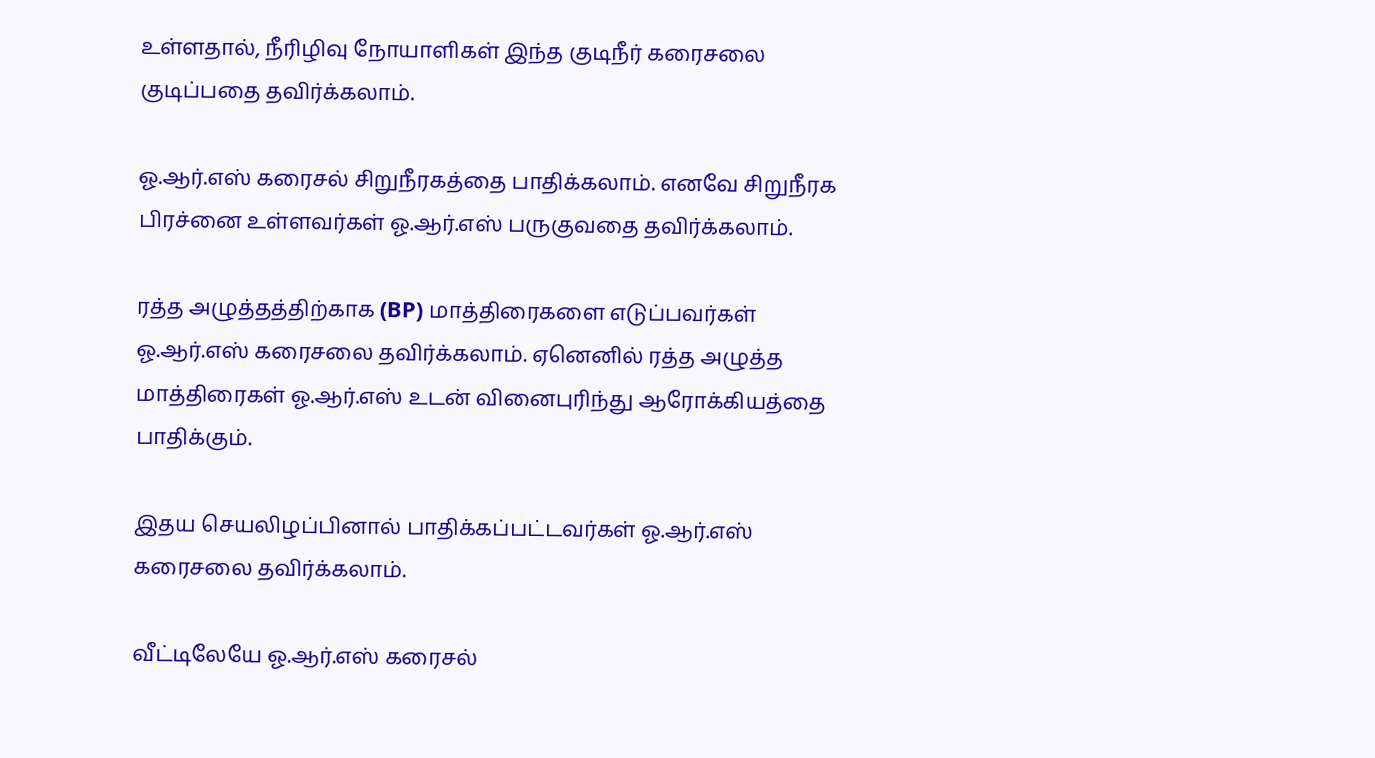உள்ளதால், நீரிழிவு நோயாளிகள் இந்த குடிநீர் கரைசலை குடிப்பதை தவிர்க்கலாம்.

ஓ.ஆர்.எஸ் கரைசல் சிறுநீரகத்தை பாதிக்கலாம். எனவே சிறுநீரக பிரச்னை உள்ளவர்கள் ஓ.ஆர்.எஸ் பருகுவதை தவிர்க்கலாம்.

ரத்த அழுத்தத்திற்காக (BP) மாத்திரைகளை எடுப்பவர்கள் ஓ.ஆர்.எஸ் கரைசலை தவிர்க்கலாம். ஏனெனில் ரத்த அழுத்த மாத்திரைகள் ஓ.ஆர்.எஸ் உடன் வினைபுரிந்து ஆரோக்கியத்தை பாதிக்கும்.

இதய செயலிழப்பினால் பாதிக்கப்பட்டவர்கள் ஓ.ஆர்.எஸ் கரைசலை தவிர்க்கலாம்.

வீட்டிலேயே ஓ.ஆர்.எஸ் கரைசல்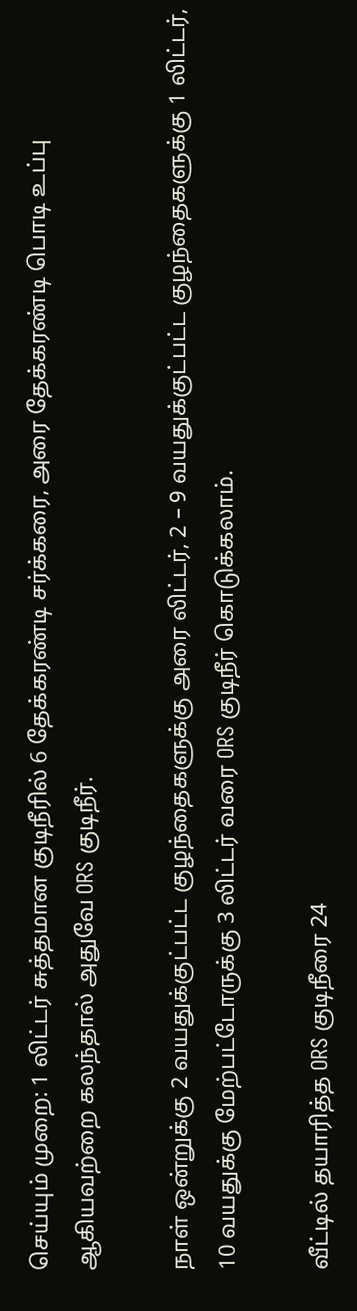செய்யும் முறை: 1 லிட்டர் சுத்தமான குடிநீரில் 6 தேக்கரண்டி சர்க்கரை, அரை தேக்கரண்டி பொடி உப்பு ஆகியவற்றை கலந்தால் அதுவே ORS குடிநீர்.

நாள் ஒன்றுக்கு 2 வயதுக்குட்பட்ட குழந்தைகளுக்கு அரை லிட்டர், 2 – 9 வயதுக்குட்பட்ட குழந்தைகளுக்கு 1 லிட்டர், 10 வயதுக்கு மேற்பட்டோருக்கு 3 லிட்டர் வரை ORS குடிநீர் கொடுக்கலாம்.

வீட்டில் தயாரித்த ORS குடிநீரை 24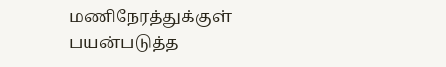மணிநேரத்துக்குள் பயன்படுத்த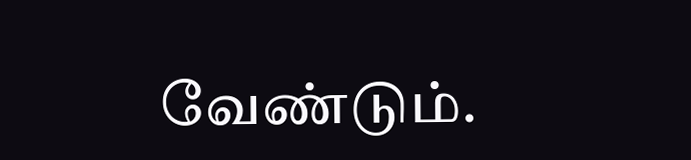வேண்டும்.